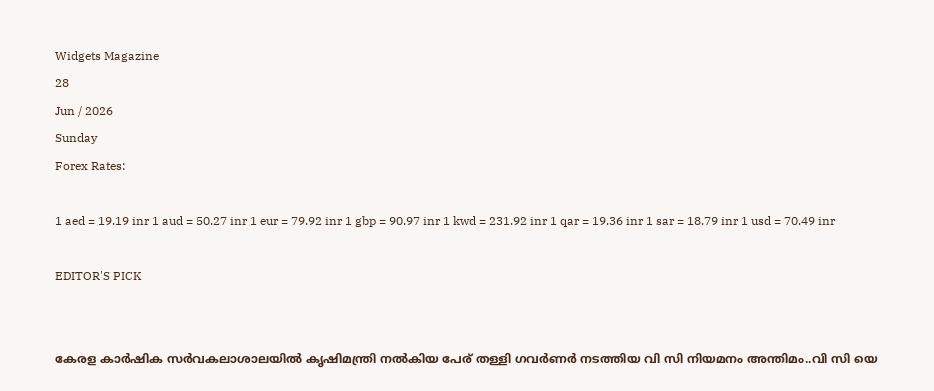Widgets Magazine
28
Jun / 2026
Sunday
Forex Rates:

1 aed = 19.19 inr 1 aud = 50.27 inr 1 eur = 79.92 inr 1 gbp = 90.97 inr 1 kwd = 231.92 inr 1 qar = 19.36 inr 1 sar = 18.79 inr 1 usd = 70.49 inr

EDITOR'S PICK


കേരള കാർഷിക സർവകലാശാലയിൽ കൃഷിമന്ത്രി നൽകിയ പേര് തള്ളി ഗവർണർ നടത്തിയ വി സി നിയമനം അന്തിമം..വി സി യെ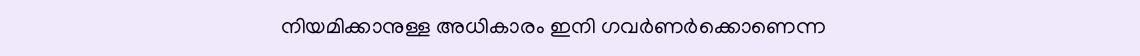നിയമിക്കാനുള്ള അധികാരം ഇനി ഗവർണർക്കൊണെന്ന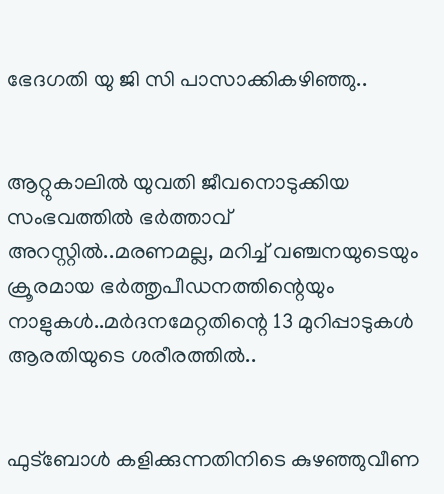ഭേദഗതി യു ജി സി പാസാക്കികഴിഞ്ഞു..


ആറ്റുകാലിൽ യുവതി ജീവനൊടുക്കിയ സംഭവത്തിൽ ഭർത്താവ് അറസ്റ്റിൽ..മരണമല്ല, മറിച്ച് വഞ്ചനയുടെയും ക്രൂരമായ ഭര്‍ത്തൃപീഡനത്തിന്റെയും നാളുകൾ..മർദനമേറ്റതിന്റെ 13 മുറിപ്പാടുകൾ ആരതിയുടെ ശരീരത്തിൽ..


ഫുട്ബോൾ കളിക്കുന്നതിനിടെ കുഴഞ്ഞുവീണ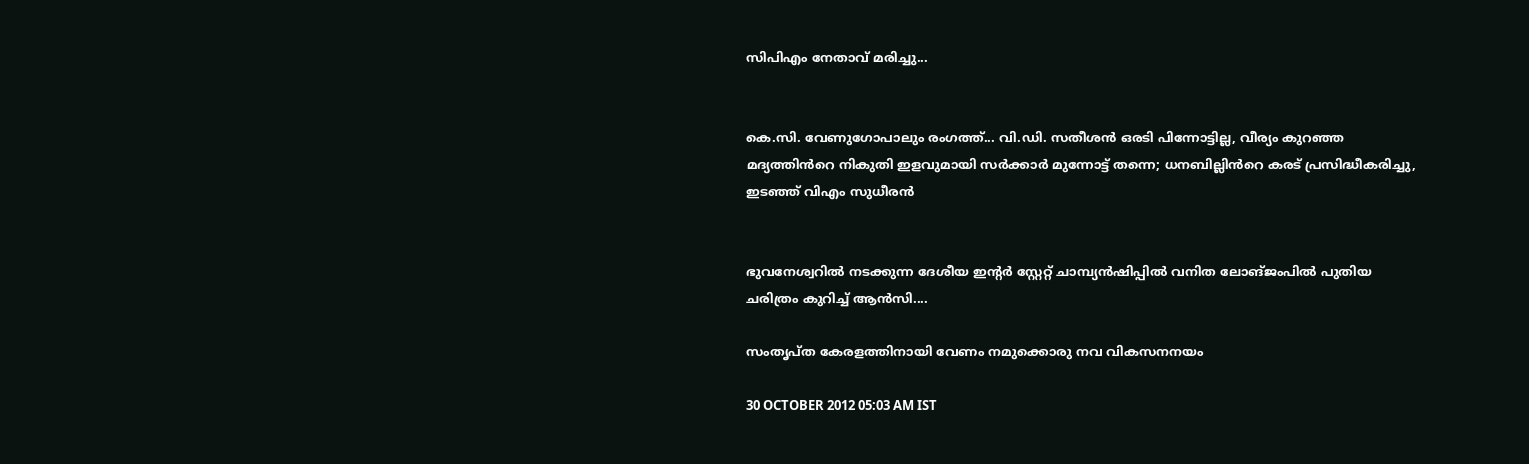സിപിഎം നേതാവ് മരിച്ചു...


കെ.സി. വേണുഗോപാലും രംഗത്ത്... വി.ഡി. സതീശൻ ഒരടി പിന്നോട്ടില്ല, വീര്യം കുറഞ്ഞ മദ്യത്തിൻറെ നികുതി ഇളവുമായി സർക്കാർ മുന്നോട്ട് തന്നെ; ധനബില്ലിൻറെ കരട് പ്രസിദ്ധീകരിച്ചു, ഇടഞ്ഞ് വിഎം സുധീരൻ


ഭുവനേശ്വറിൽ നടക്കുന്ന ദേശീയ ഇന്റർ സ്റ്റേറ്റ് ചാമ്പ്യൻഷിപ്പിൽ വനിത ലോങ്ജംപിൽ പുതിയ ചരിത്രം കുറിച്ച് ആൻസി....

സംതൃപ്‌ത കേരളത്തിനായി വേണം നമുക്കൊരു നവ വികസനനയം

30 OCTOBER 2012 05:03 AM IST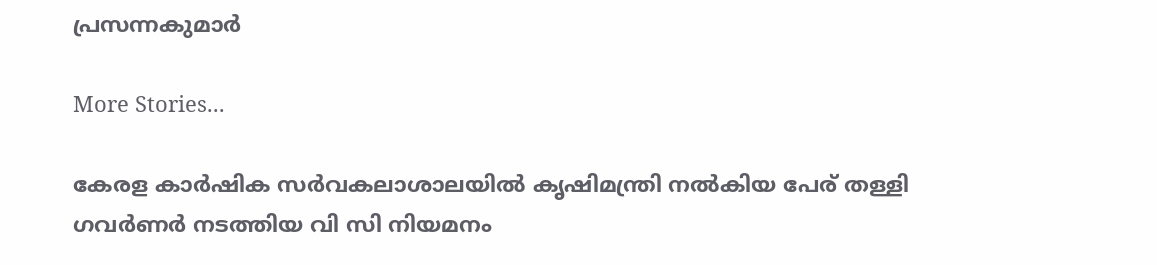പ്രസന്നകുമാര്‍

More Stories...

കേരള കാർഷിക സർവകലാശാലയിൽ കൃഷിമന്ത്രി നൽകിയ പേര് തള്ളി ഗവർണർ നടത്തിയ വി സി നിയമനം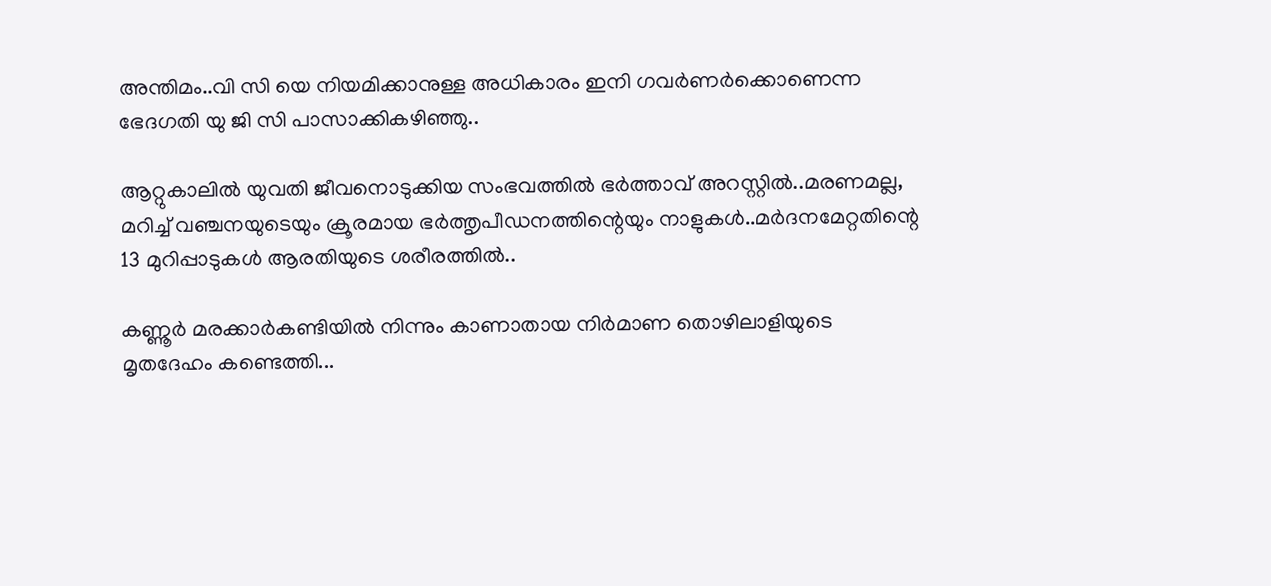അന്തിമം..വി സി യെ നിയമിക്കാനുള്ള അധികാരം ഇനി ഗവർണർക്കൊണെന്ന ഭേദഗതി യു ജി സി പാസാക്കികഴിഞ്ഞു..

ആറ്റുകാലിൽ യുവതി ജീവനൊടുക്കിയ സംഭവത്തിൽ ഭർത്താവ് അറസ്റ്റിൽ..മരണമല്ല, മറിച്ച് വഞ്ചനയുടെയും ക്രൂരമായ ഭര്‍ത്തൃപീഡനത്തിന്റെയും നാളുകൾ..മർദനമേറ്റതിന്റെ 13 മുറിപ്പാടുകൾ ആരതിയുടെ ശരീരത്തിൽ..

കണ്ണൂർ മരക്കാർകണ്ടിയിൽ നിന്നും കാണാതായ നിർമാണ തൊഴിലാളിയുടെ മൃതദേഹം കണ്ടെത്തി...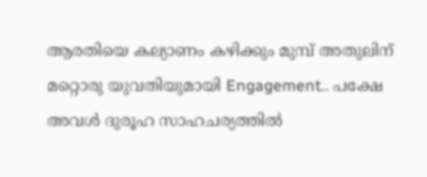ആരതിയെ കല്യാണം കഴിക്കും മുമ്പ് അതുലിന് മറ്റൊരു യുവതിയുമായി Engagement.. പക്ഷേ അവൾ ദുരൂഹ സാഹചര്യത്തിൽ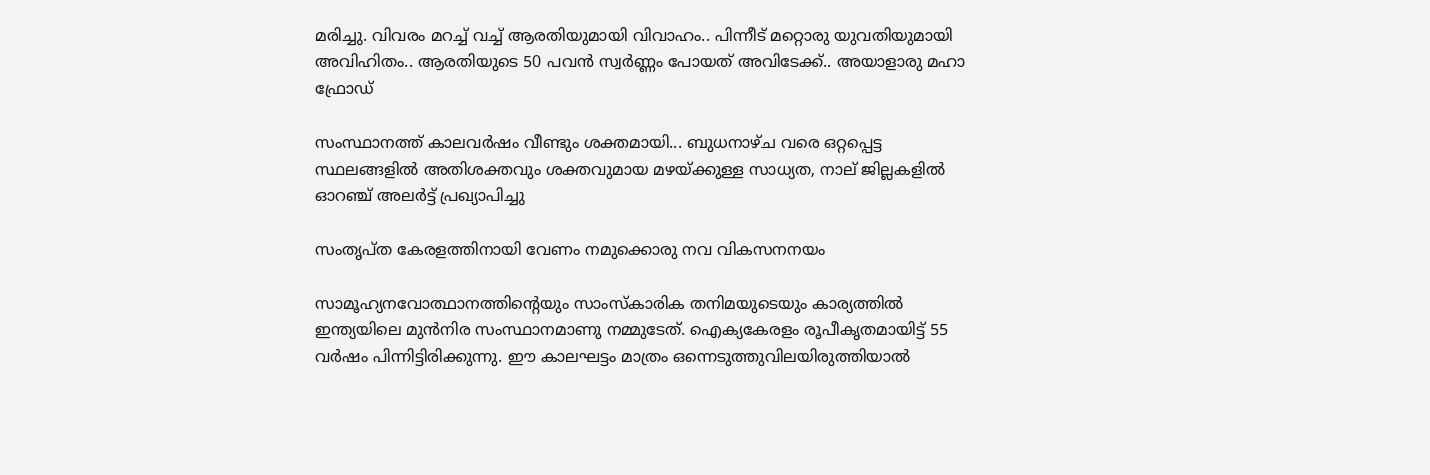മരിച്ചു. വിവരം മറച്ച് വച്ച് ആരതിയുമായി വിവാഹം.. പിന്നീട് മറ്റൊരു യുവതിയുമായി അവിഹിതം.. ആരതിയുടെ 50 പവൻ സ്വർണ്ണം പോയത് അവിടേക്ക്.. അയാളാരു മഹാ ഫ്രോഡ്

സംസ്ഥാനത്ത് കാലവർഷം വീണ്ടും ശക്തമായി... ബുധനാഴ്ച വരെ ഒറ്റപ്പെട്ട സ്ഥലങ്ങളിൽ അതിശക്തവും ശക്തവുമായ മഴയ്ക്കുള്ള സാധ്യത, നാല് ജില്ലകളിൽ ഓറഞ്ച് അലർട്ട് പ്രഖ്യാപിച്ചു

സംതൃപ്‌ത കേരളത്തിനായി വേണം നമുക്കൊരു നവ വികസനനയം

സാമൂഹ്യനവോത്ഥാനത്തിന്റെയും സാംസ്‌കാരിക തനിമയുടെയും കാര്യത്തില്‍ ഇന്ത്യയിലെ മുന്‍നിര സംസ്ഥാനമാണു നമ്മുടേത്‌. ഐക്യകേരളം രൂപീകൃതമായിട്ട്‌ 55 വര്‍ഷം പിന്നിട്ടിരിക്കുന്നു. ഈ കാലഘട്ടം മാത്രം ഒന്നെടുത്തുവിലയിരുത്തിയാല്‍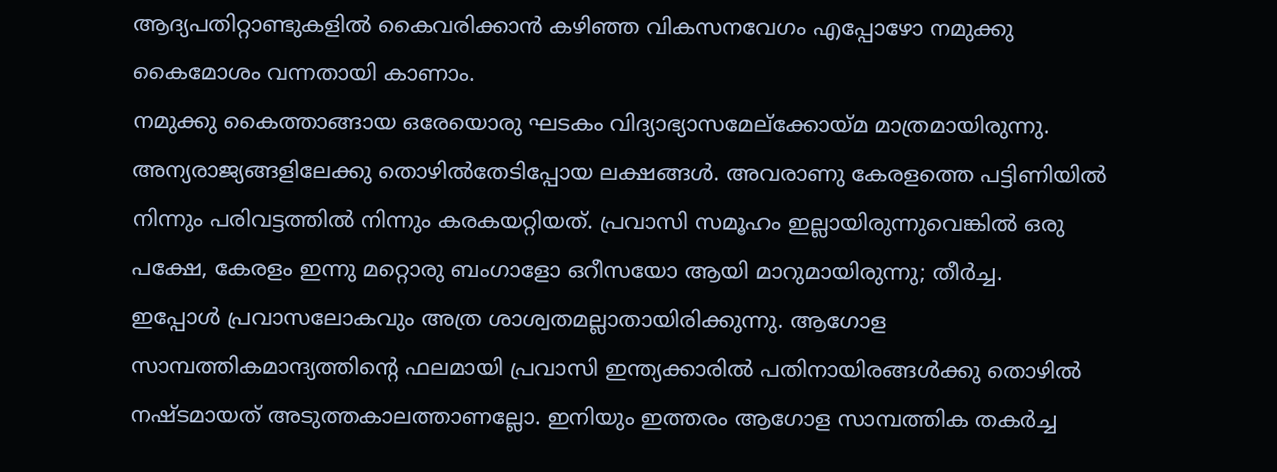ആദ്യപതിറ്റാണ്ടുകളില്‍ കൈവരിക്കാന്‍ കഴിഞ്ഞ വികസനവേഗം എപ്പോഴോ നമുക്കു കൈമോശം വന്നതായി കാണാം.
നമുക്കു കൈത്താങ്ങായ ഒരേയൊരു ഘടകം വിദ്യാഭ്യാസമേല്‌ക്കോയ്‌മ മാത്രമായിരുന്നു. അന്യരാജ്യങ്ങളിലേക്കു തൊഴില്‍തേടിപ്പോയ ലക്ഷങ്ങള്‍. അവരാണു കേരളത്തെ പട്ടിണിയില്‍ നിന്നും പരിവട്ടത്തില്‍ നിന്നും കരകയറ്റിയത്‌. പ്രവാസി സമൂഹം ഇല്ലായിരുന്നുവെങ്കില്‍ ഒരു പക്ഷേ, കേരളം ഇന്നു മറ്റൊരു ബംഗാളോ ഒറീസയോ ആയി മാറുമായിരുന്നു; തീര്‍ച്ച.
ഇപ്പോള്‍ പ്രവാസലോകവും അത്ര ശാശ്വതമല്ലാതായിരിക്കുന്നു. ആഗോള സാമ്പത്തികമാന്ദ്യത്തിന്റെ ഫലമായി പ്രവാസി ഇന്ത്യക്കാരില്‍ പതിനായിരങ്ങള്‍ക്കു തൊഴില്‍ നഷ്‌ടമായത്‌ അടുത്തകാലത്താണല്ലോ. ഇനിയും ഇത്തരം ആഗോള സാമ്പത്തിക തകര്‍ച്ച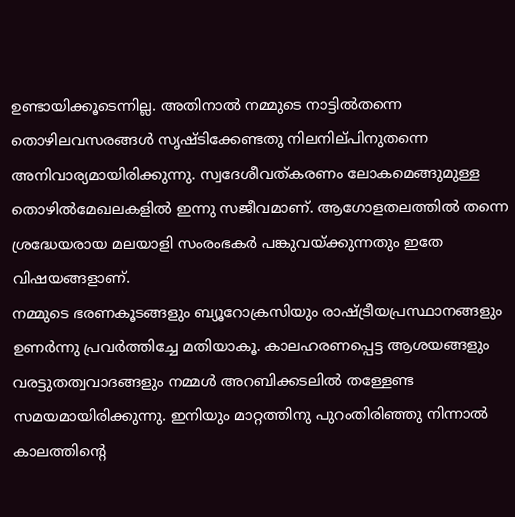ഉണ്ടായിക്കൂടെന്നില്ല. അതിനാല്‍ നമ്മുടെ നാട്ടില്‍തന്നെ തൊഴിലവസരങ്ങള്‍ സൃഷ്‌ടിക്കേണ്ടതു നിലനില്‌പിനുതന്നെ അനിവാര്യമായിരിക്കുന്നു. സ്വദേശീവത്‌കരണം ലോകമെങ്ങുമുള്ള തൊഴില്‍മേഖലകളില്‍ ഇന്നു സജീവമാണ്‌. ആഗോളതലത്തില്‍ തന്നെ ശ്രദ്ധേയരായ മലയാളി സംരംഭകര്‍ പങ്കുവയ്‌ക്കുന്നതും ഇതേ വിഷയങ്ങളാണ്‌.
നമ്മുടെ ഭരണകൂടങ്ങളും ബ്യൂറോക്രസിയും രാഷ്‌ട്രീയപ്രസ്ഥാനങ്ങളും ഉണര്‍ന്നു പ്രവര്‍ത്തിച്ചേ മതിയാകൂ. കാലഹരണപ്പെട്ട ആശയങ്ങളും വരട്ടുതത്വവാദങ്ങളും നമ്മള്‍ അറബിക്കടലില്‍ തള്ളേണ്ട സമയമായിരിക്കുന്നു. ഇനിയും മാറ്റത്തിനു പുറംതിരിഞ്ഞു നിന്നാല്‍ കാലത്തിന്റെ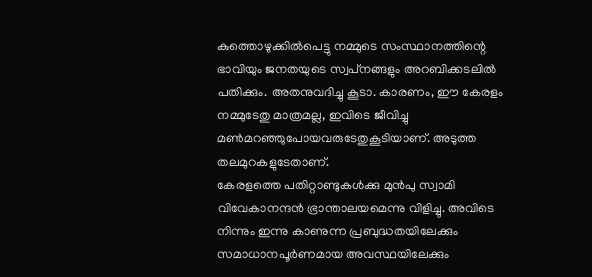കുത്തൊഴുക്കില്‍പെട്ടു നമ്മുടെ സംസ്ഥാനത്തിന്റെ ഭാവിയും ജനതയുടെ സ്വപ്‌നങ്ങളും അറബിക്കടലില്‍ പതിക്കും. അതനുവദിച്ചു കൂടാ. കാരണം, ഈ കേരളം നമ്മുടേതു മാത്രമല്ല, ഇവിടെ ജീവിച്ചു മണ്‍മറഞ്ഞുപോയവരുടേതുകൂടിയാണ്‌. അടുത്ത തലമുറകളുടേതാണ്‌.
കേരളത്തെ പതിറ്റാണ്ടുകള്‍ക്കു മുന്‍പു സ്വാമി വിവേകാനന്ദന്‍ ഭ്രാന്താലയമെന്നു വിളിച്ചു. അവിടെ നിന്നും ഇന്നു കാണുന്ന പ്രബുദ്ധതയിലേക്കും സമാധാനപൂര്‍ണമായ അവസ്ഥയിലേക്കും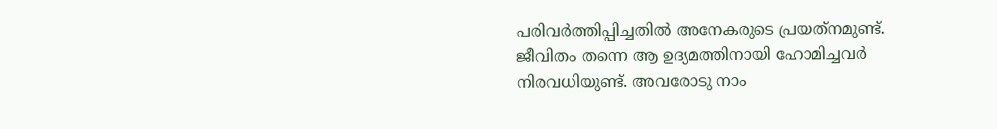പരിവര്‍ത്തിപ്പിച്ചതില്‍ അനേകരുടെ പ്രയത്‌നമുണ്ട്‌. ജീവിതം തന്നെ ആ ഉദ്യമത്തിനായി ഹോമിച്ചവര്‍ നിരവധിയുണ്ട്‌. അവരോടു നാം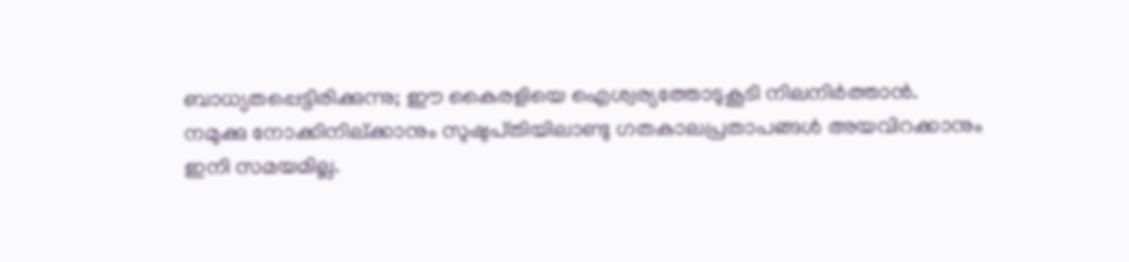ബാധ്യതപ്പെട്ടിരിക്കുന്നു; ഈ കൈരളിയെ ഐശ്വര്യത്തോടുകൂടി നിലനിര്‍ത്താന്‍.
നമുക്കു നോക്കിനില്‌ക്കാനും സുഷുപ്‌തിയിലാണ്ടു ഗതകാലപ്രതാപങ്ങള്‍ അയവിറക്കാനും ഇനി സമയമില്ല.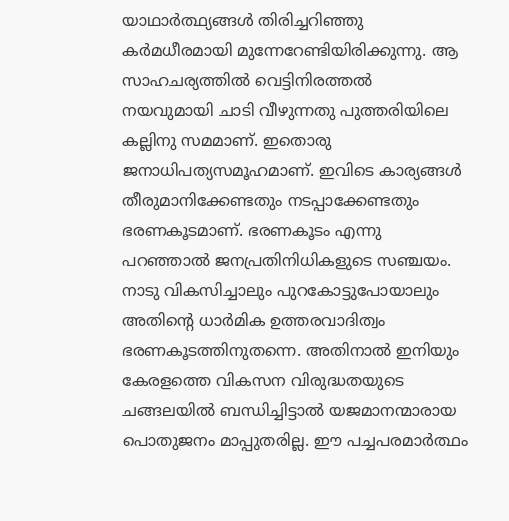യാഥാര്‍ത്ഥ്യങ്ങള്‍ തിരിച്ചറിഞ്ഞു കര്‍മധീരമായി മുന്നേറേണ്ടിയിരിക്കുന്നു. ആ സാഹചര്യത്തില്‍ വെട്ടിനിരത്തല്‍ നയവുമായി ചാടി വീഴുന്നതു പുത്തരിയിലെ കല്ലിനു സമമാണ്‌. ഇതൊരു ജനാധിപത്യസമൂഹമാണ്‌. ഇവിടെ കാര്യങ്ങള്‍ തീരുമാനിക്കേണ്ടതും നടപ്പാക്കേണ്ടതും ഭരണകൂടമാണ്‌. ഭരണകൂടം എന്നു പറഞ്ഞാല്‍ ജനപ്രതിനിധികളുടെ സഞ്ചയം.
നാടു വികസിച്ചാലും പുറകോട്ടുപോയാലും അതിന്റെ ധാര്‍മിക ഉത്തരവാദിത്വം ഭരണകൂടത്തിനുതന്നെ. അതിനാല്‍ ഇനിയും കേരളത്തെ വികസന വിരുദ്ധതയുടെ ചങ്ങലയില്‍ ബന്ധിച്ചിട്ടാല്‍ യജമാനന്മാരായ പൊതുജനം മാപ്പുതരില്ല. ഈ പച്ചപരമാര്‍ത്ഥം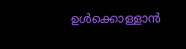ഉള്‍ക്കൊള്ളാന്‍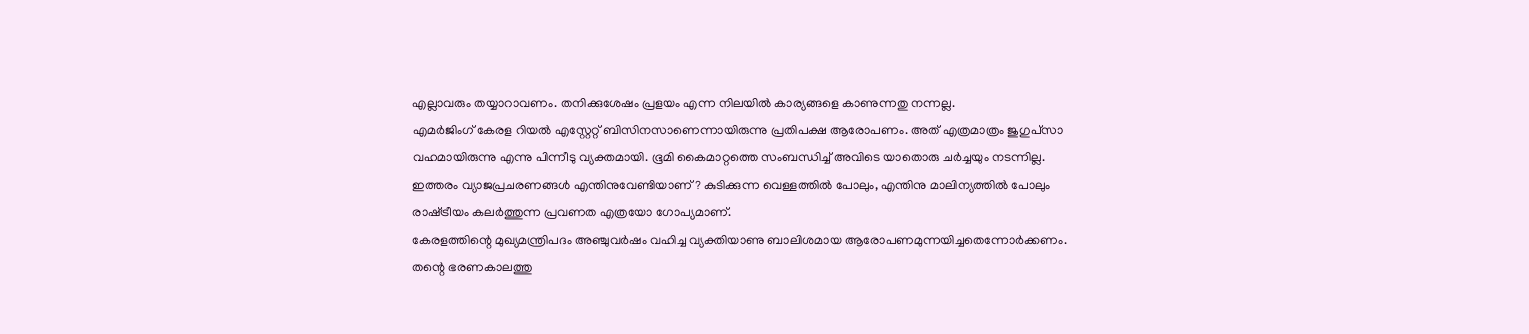എല്ലാവരും തയ്യാറാവണം. തനിക്കുശേഷം പ്രളയം എന്ന നിലയില്‍ കാര്യങ്ങളെ കാണുന്നതു നന്നല്ല.
എമര്‍ജിംഗ്‌ കേരള റിയല്‍ എസ്റ്റേറ്റ്‌ ബിസിനസാണെന്നായിരുന്നു പ്രതിപക്ഷ ആരോപണം. അത്‌ എത്രമാത്രം ജുഗുപ്‌സാ വഹമായിരുന്നു എന്നു പിന്നീടു വ്യക്തമായി. ഭൂമി കൈമാറ്റത്തെ സംബന്ധിച്ച്‌ അവിടെ യാതൊരു ചര്‍ച്ചയും നടന്നില്ല. ഇത്തരം വ്യാജപ്രചരണങ്ങള്‍ എന്തിനുവേണ്ടിയാണ്‌? കുടിക്കുന്ന വെള്ളത്തില്‍ പോലും, എന്തിനു മാലിന്യത്തില്‍ പോലും രാഷ്‌ട്രീയം കലര്‍ത്തുന്ന പ്രവണത എത്രയോ ഗോപ്യമാണ്‌.
കേരളത്തിന്റെ മുഖ്യമന്ത്രിപദം അഞ്ചുവര്‍ഷം വഹിച്ച വ്യക്തിയാണു ബാലിശമായ ആരോപണമുന്നയിച്ചതെന്നോര്‍ക്കണം. തന്റെ ഭരണകാലത്തു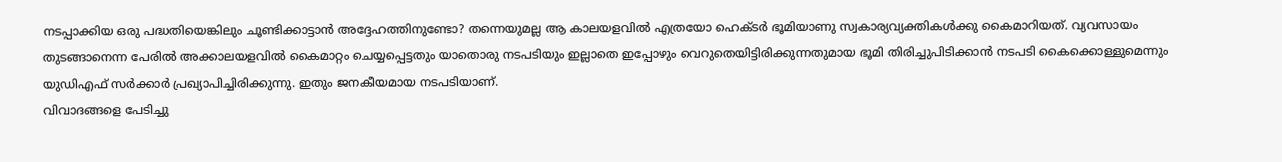നടപ്പാക്കിയ ഒരു പദ്ധതിയെങ്കിലും ചൂണ്ടിക്കാട്ടാന്‍ അദ്ദേഹത്തിനുണ്ടോ? തന്നെയുമല്ല ആ കാലയളവില്‍ എത്രയോ ഹെക്‌ടര്‍ ഭൂമിയാണു സ്വകാര്യവ്യക്തികള്‍ക്കു കൈമാറിയത്‌. വ്യവസായം തുടങ്ങാനെന്ന പേരില്‍ അക്കാലയളവില്‍ കൈമാറ്റം ചെയ്യപ്പെട്ടതും യാതൊരു നടപടിയും ഇല്ലാതെ ഇപ്പോഴും വെറുതെയിട്ടിരിക്കുന്നതുമായ ഭൂമി തിരിച്ചുപിടിക്കാന്‍ നടപടി കൈക്കൊള്ളുമെന്നും യുഡിഎഫ്‌ സര്‍ക്കാര്‍ പ്രഖ്യാപിച്ചിരിക്കുന്നു. ഇതും ജനകീയമായ നടപടിയാണ്‌.
വിവാദങ്ങളെ പേടിച്ചു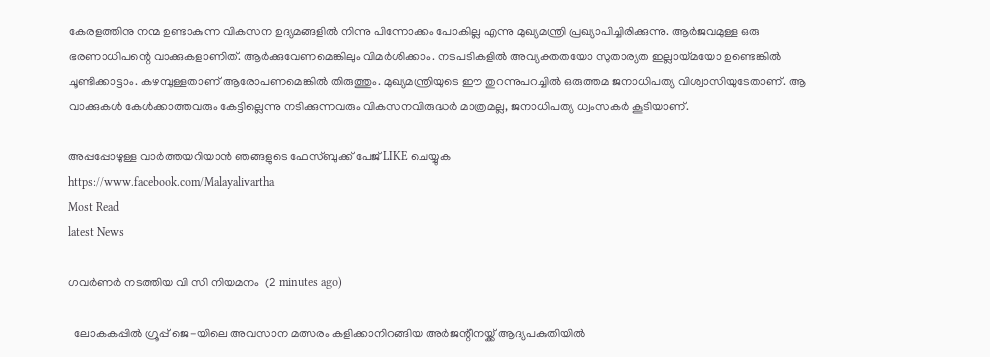കേരളത്തിനു നന്മ ഉണ്ടാകുന്ന വികസന ഉദ്യമങ്ങളില്‍ നിന്നു പിന്നോക്കം പോകില്ല എന്നു മുഖ്യമന്ത്രി പ്രഖ്യാപിച്ചിരിക്കുന്നു. ആര്‍ജവമുള്ള ഒരു ഭരണാധിപന്റെ വാക്കുകളാണിത്‌. ആര്‍ക്കുവേണമെങ്കിലും വിമര്‍ശിക്കാം. നടപടികളില്‍ അവ്യക്തതയോ സുതാര്യത ഇല്ലായ്‌മയോ ഉണ്ടെങ്കില്‍ ചൂണ്ടിക്കാട്ടാം. കഴമ്പുള്ളതാണ്‌ ആരോപണമെങ്കില്‍ തിരുത്തും. മുഖ്യമന്ത്രിയുടെ ഈ തുറന്നുപറച്ചില്‍ ഒരുത്തമ ജനാധിപത്യ വിശ്വാസിയുടേതാണ്‌. ആ വാക്കുകള്‍ കേള്‍ക്കാത്തവരും കേട്ടില്ലെന്നു നടിക്കുന്നവരും വികസനവിരുദ്ധര്‍ മാത്രമല്ല, ജനാധിപത്യ ധ്വംസകര്‍ കൂടിയാണ്‌.

അപ്പപ്പോഴുള്ള വാര്‍ത്തയറിയാന്‍ ഞങ്ങളുടെ ഫേസ്‌ബുക്ക്‌ പേജ് LIKE ചെയ്യുക
https://www.facebook.com/Malayalivartha
Most Read
latest News

ഗവർണർ നടത്തിയ വി സി നിയമനം  (2 minutes ago)

  ലോകകപ്പിൽ ഗ്രൂപ്പ് ജെ-യിലെ അവസാന മത്സരം കളിക്കാനിറങ്ങിയ അർജന്റീനയ്ക്ക് ആദ്യപകുതിയിൽ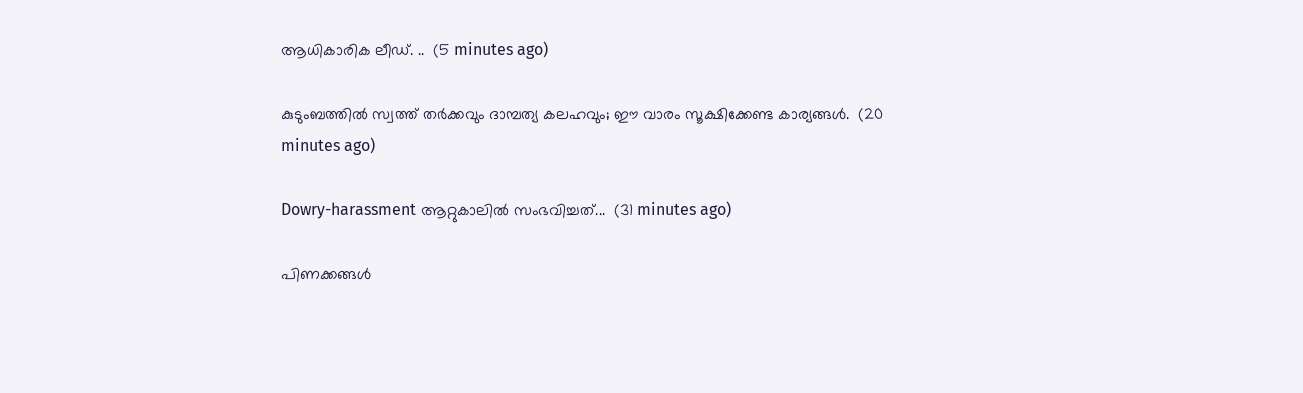ആധികാരിക ലീഡ്. ..  (5 minutes ago)

കുടുംബത്തിൽ സ്വത്ത് തർക്കവും ദാമ്പത്യ കലഹവും; ഈ വാരം സൂക്ഷിക്കേണ്ട കാര്യങ്ങൾ.  (20 minutes ago)

Dowry-harassment ആറ്റുകാലില്‍ സംഭവിച്ചത്...  (31 minutes ago)

പിണക്കങ്ങൾ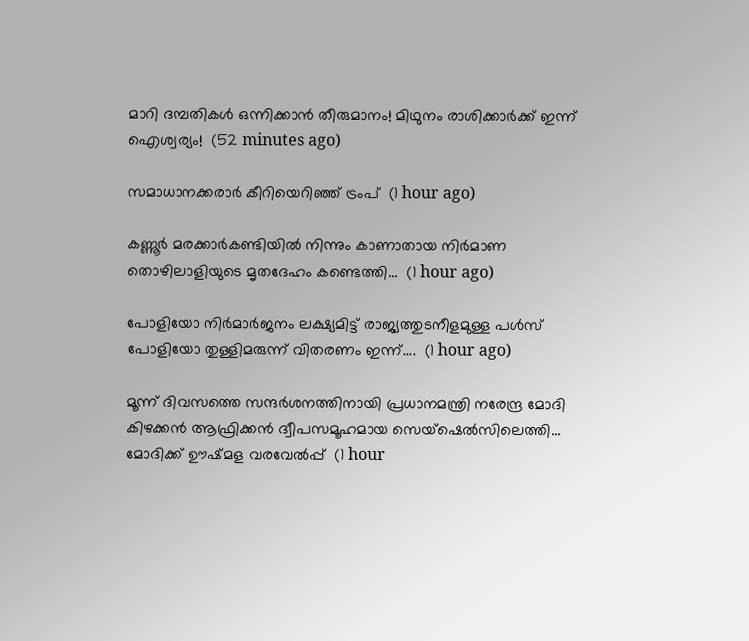മാറി ദമ്പതികൾ ഒന്നിക്കാൻ തീരുമാനം! മിഥുനം രാശിക്കാർക്ക് ഇന്ന് ഐശ്വര്യം!  (52 minutes ago)

സമാധാനക്കരാർ കീറിയെറി‍ഞ്ഞ് ട്രംപ്  (1 hour ago)

കണ്ണൂർ മരക്കാർകണ്ടിയിൽ നിന്നും കാണാതായ നിർമാണ തൊഴിലാളിയുടെ മൃതദേഹം കണ്ടെത്തി...  (1 hour ago)

പോളിയോ നിർമാർജനം ലക്ഷ്യമിട്ട് രാജ്യത്തുടനീളമുള്ള പള്‍സ് പോളിയോ തുള്ളിമരുന്ന് വിതരണം ഇന്ന്....  (1 hour ago)

മൂന്ന് ദിവസത്തെ സന്ദർശനത്തിനായി പ്രധാനമന്ത്രി നരേന്ദ്ര മോദി കിഴക്കൻ ആഫ്രിക്കൻ ദ്വീപസമൂഹമായ സെയ്ഷെൽസിലെത്തി... മോദിക്ക് ഊഷ്മള വരവേൽപ്പ്  (1 hour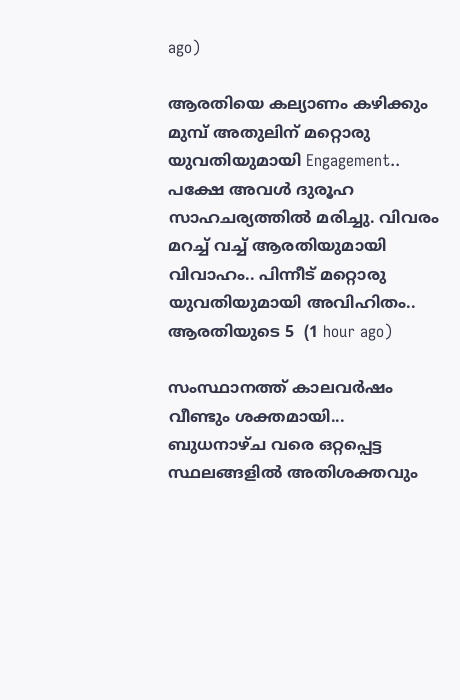ago)

ആരതിയെ കല്യാണം കഴിക്കും മുമ്പ് അതുലിന് മറ്റൊരു യുവതിയുമായി Engagement.. പക്ഷേ അവൾ ദുരൂഹ സാഹചര്യത്തിൽ മരിച്ചു. വിവരം മറച്ച് വച്ച് ആരതിയുമായി വിവാഹം.. പിന്നീട് മറ്റൊരു യുവതിയുമായി അവിഹിതം.. ആരതിയുടെ 5  (1 hour ago)

സംസ്ഥാനത്ത് കാലവർഷം വീണ്ടും ശക്തമായി... ബുധനാഴ്ച വരെ ഒറ്റപ്പെട്ട സ്ഥലങ്ങളിൽ അതിശക്തവും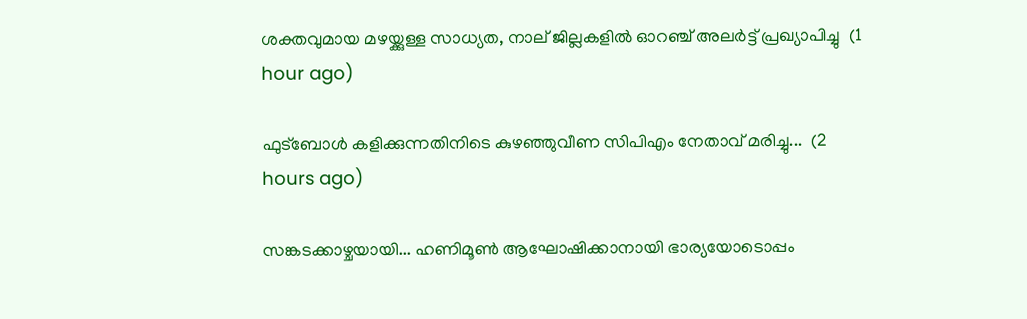ശക്തവുമായ മഴയ്ക്കുള്ള സാധ്യത, നാല് ജില്ലകളിൽ ഓറഞ്ച് അലർട്ട് പ്രഖ്യാപിച്ചു  (1 hour ago)

ഫുട്ബോൾ കളിക്കുന്നതിനിടെ കുഴഞ്ഞുവീണ സിപിഎം നേതാവ് മരിച്ചു...  (2 hours ago)

സങ്കടക്കാഴ്ചയായി... ഹണിമൂണ്‍ ആഘോഷിക്കാനായി ഭാര്യയോടൊപ്പം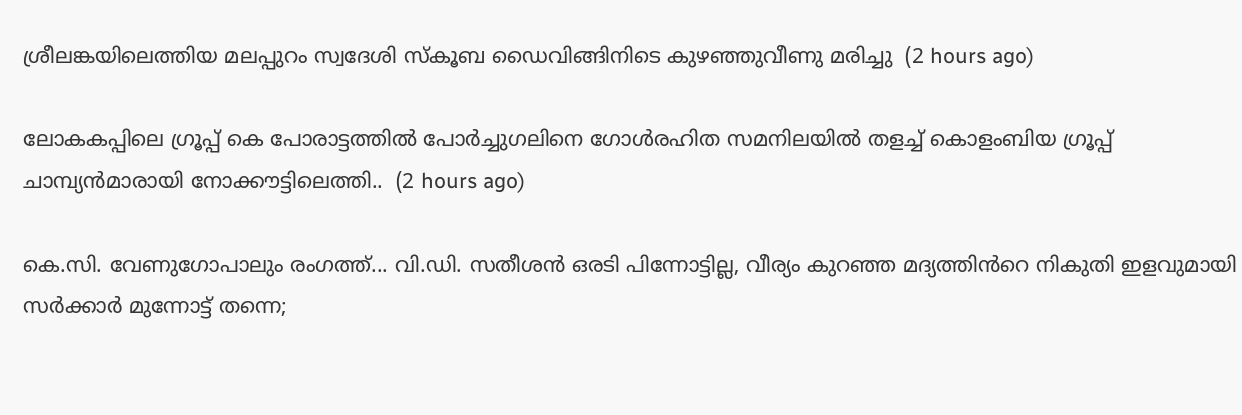ശ്രീലങ്കയിലെത്തിയ മലപ്പുറം സ്വദേശി സ്‌കൂബ ഡൈവിങ്ങിനിടെ കുഴഞ്ഞുവീണു മരിച്ചു  (2 hours ago)

ലോകകപ്പിലെ ഗ്രൂപ്പ് കെ പോരാട്ടത്തിൽ പോർച്ചുഗലിനെ ഗോൾരഹിത സമനിലയിൽ തളച്ച് കൊളംബിയ ഗ്രൂപ്പ് ചാമ്പ്യൻമാരായി നോക്കൗട്ടിലെത്തി..  (2 hours ago)

കെ.സി. വേണുഗോപാലും രംഗത്ത്... വി.ഡി. സതീശൻ ഒരടി പിന്നോട്ടില്ല, വീര്യം കുറഞ്ഞ മദ്യത്തിൻറെ നികുതി ഇളവുമായി സർക്കാർ മുന്നോട്ട് തന്നെ;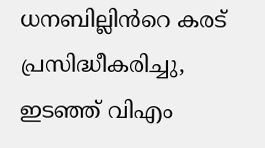ധനബില്ലിൻറെ കരട് പ്രസിദ്ധീകരിച്ചു, ഇടഞ്ഞ് വിഎം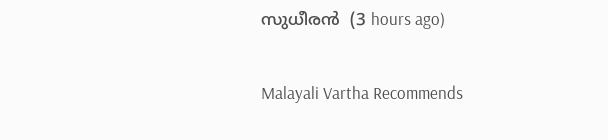സുധീരൻ  (3 hours ago)

Malayali Vartha Recommends